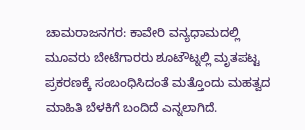ಚಾಮರಾಜನಗರ: ಕಾವೇರಿ ವನ್ಯಧಾಮದಲ್ಲಿ ಮೂವರು ಬೇಟೆಗಾರರು ಶೂಟೌಟ್ನಲ್ಲಿ ಮೃತಪಟ್ಟ ಪ್ರಕರಣಕ್ಕೆ ಸಂಬಂಧಿಸಿದಂತೆ ಮತ್ತೊಂದು ಮಹತ್ವದ ಮಾಹಿತಿ ಬೆಳಕಿಗೆ ಬಂದಿದೆ ಎನ್ನಲಾಗಿದೆ.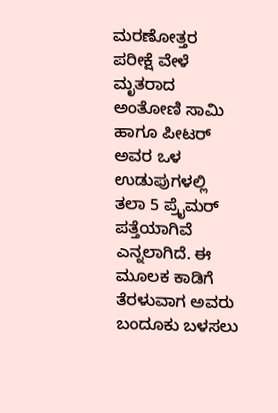ಮರಣೋತ್ತರ ಪರೀಕ್ಷೆ ವೇಳೆ ಮೃತರಾದ ಅಂತೋಣಿ ಸಾಮಿ ಹಾಗೂ ಪೀಟರ್ ಅವರ ಒಳ ಉಡುಪುಗಳಲ್ಲಿ ತಲಾ 5 ಪ್ರೈಮರ್ ಪತ್ತೆಯಾಗಿವೆ ಎನ್ನಲಾಗಿದೆ. ಈ ಮೂಲಕ ಕಾಡಿಗೆ ತೆರಳುವಾಗ ಅವರು ಬಂದೂಕು ಬಳಸಲು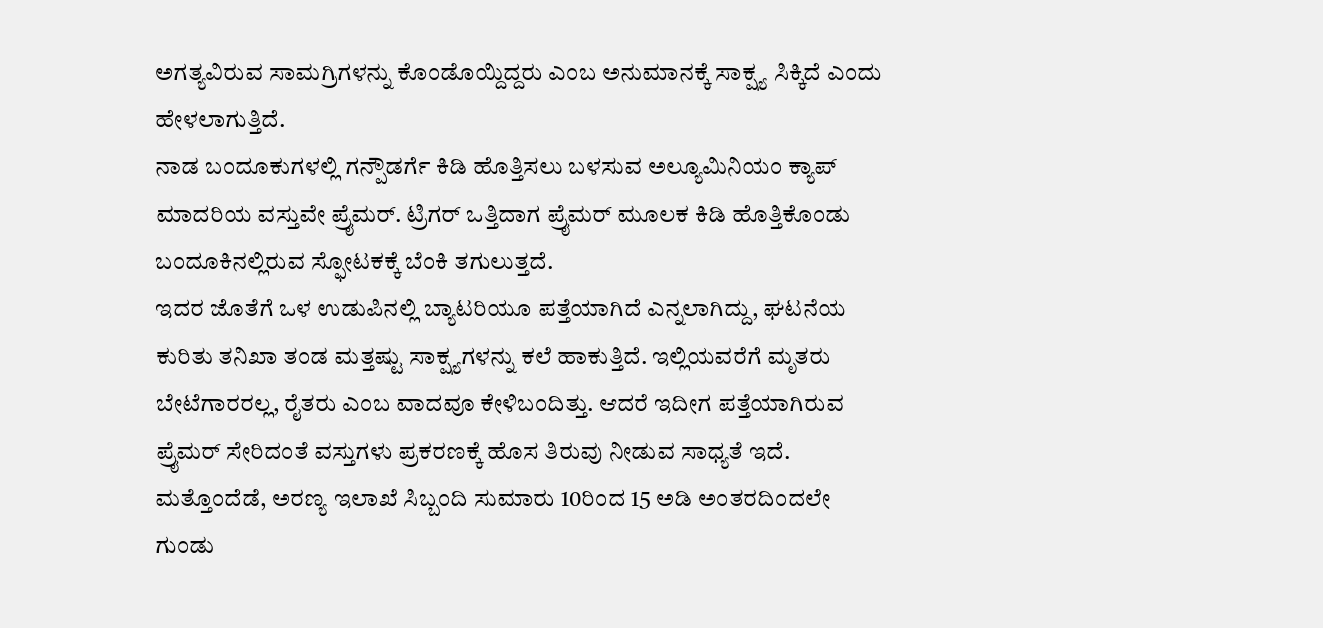ಅಗತ್ಯವಿರುವ ಸಾಮಗ್ರಿಗಳನ್ನು ಕೊಂಡೊಯ್ದಿದ್ದರು ಎಂಬ ಅನುಮಾನಕ್ಕೆ ಸಾಕ್ಷ್ಯ ಸಿಕ್ಕಿದೆ ಎಂದು ಹೇಳಲಾಗುತ್ತಿದೆ.
ನಾಡ ಬಂದೂಕುಗಳಲ್ಲಿ ಗನ್ಪೌಡರ್ಗೆ ಕಿಡಿ ಹೊತ್ತಿಸಲು ಬಳಸುವ ಅಲ್ಯೂಮಿನಿಯಂ ಕ್ಯಾಪ್ ಮಾದರಿಯ ವಸ್ತುವೇ ಪ್ರೈಮರ್. ಟ್ರಿಗರ್ ಒತ್ತಿದಾಗ ಪ್ರೈಮರ್ ಮೂಲಕ ಕಿಡಿ ಹೊತ್ತಿಕೊಂಡು ಬಂದೂಕಿನಲ್ಲಿರುವ ಸ್ಫೋಟಕಕ್ಕೆ ಬೆಂಕಿ ತಗುಲುತ್ತದೆ.
ಇದರ ಜೊತೆಗೆ ಒಳ ಉಡುಪಿನಲ್ಲಿ ಬ್ಯಾಟರಿಯೂ ಪತ್ತೆಯಾಗಿದೆ ಎನ್ನಲಾಗಿದ್ದು, ಘಟನೆಯ ಕುರಿತು ತನಿಖಾ ತಂಡ ಮತ್ತಷ್ಟು ಸಾಕ್ಷ್ಯಗಳನ್ನು ಕಲೆ ಹಾಕುತ್ತಿದೆ. ಇಲ್ಲಿಯವರೆಗೆ ಮೃತರು ಬೇಟೆಗಾರರಲ್ಲ, ರೈತರು ಎಂಬ ವಾದವೂ ಕೇಳಿಬಂದಿತ್ತು. ಆದರೆ ಇದೀಗ ಪತ್ತೆಯಾಗಿರುವ ಪ್ರೈಮರ್ ಸೇರಿದಂತೆ ವಸ್ತುಗಳು ಪ್ರಕರಣಕ್ಕೆ ಹೊಸ ತಿರುವು ನೀಡುವ ಸಾಧ್ಯತೆ ಇದೆ.
ಮತ್ತೊಂದೆಡೆ, ಅರಣ್ಯ ಇಲಾಖೆ ಸಿಬ್ಬಂದಿ ಸುಮಾರು 10ರಿಂದ 15 ಅಡಿ ಅಂತರದಿಂದಲೇ ಗುಂಡು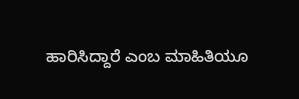ಹಾರಿಸಿದ್ದಾರೆ ಎಂಬ ಮಾಹಿತಿಯೂ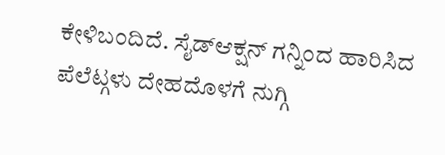ಕೇಳಿಬಂದಿದೆ. ಸೈಡ್ಆಕ್ಷನ್ ಗನ್ನಿಂದ ಹಾರಿಸಿದ ಪೆಲೆಟ್ಗಳು ದೇಹದೊಳಗೆ ನುಗ್ಗಿ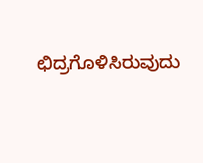ಛಿದ್ರಗೊಳಿಸಿರುವುದು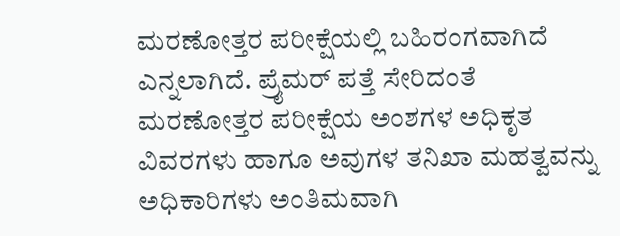ಮರಣೋತ್ತರ ಪರೀಕ್ಷೆಯಲ್ಲಿ ಬಹಿರಂಗವಾಗಿದೆ ಎನ್ನಲಾಗಿದೆ. ಪ್ರೈಮರ್ ಪತ್ತೆ ಸೇರಿದಂತೆ ಮರಣೋತ್ತರ ಪರೀಕ್ಷೆಯ ಅಂಶಗಳ ಅಧಿಕೃತ ವಿವರಗಳು ಹಾಗೂ ಅವುಗಳ ತನಿಖಾ ಮಹತ್ವವನ್ನು ಅಧಿಕಾರಿಗಳು ಅಂತಿಮವಾಗಿ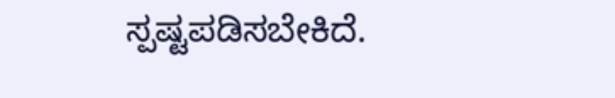ಸ್ಪಷ್ಟಪಡಿಸಬೇಕಿದೆ.